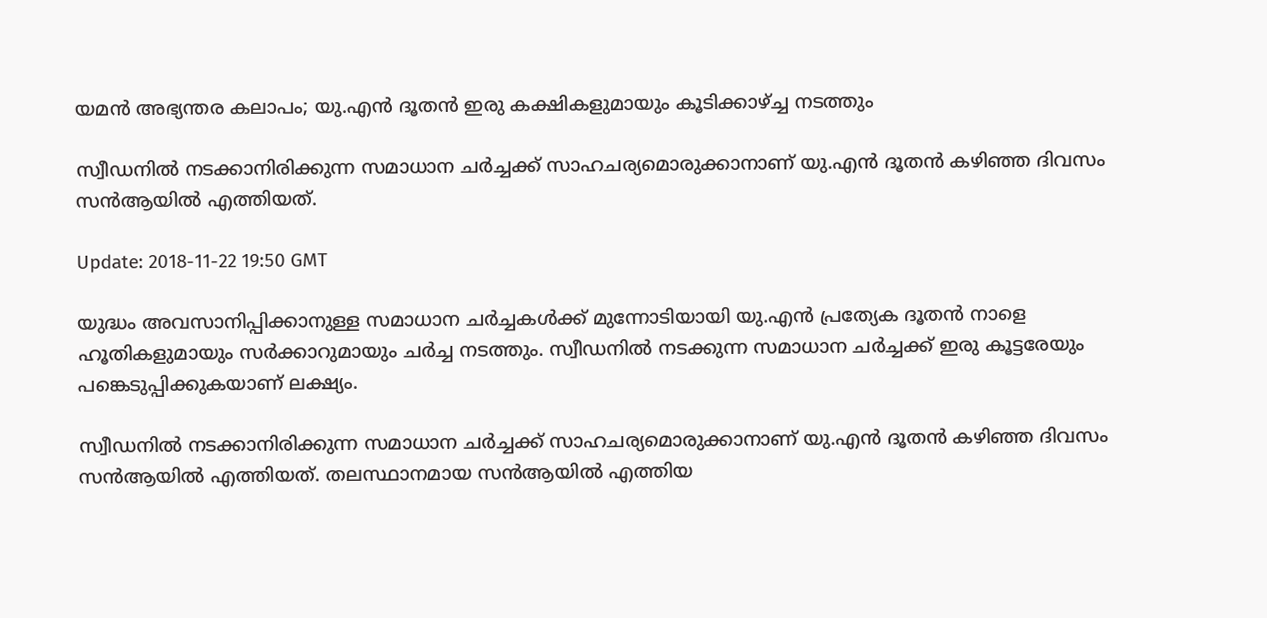യമന്‍ അഭ്യന്തര കലാപം; യു.എന്‍ ദൂതന്‍ ഇരു കക്ഷികളുമായും കൂടിക്കാഴ്ച്ച നടത്തും

സ്വീഡനില്‍ നടക്കാനിരിക്കുന്ന സമാധാന ചര്‍ച്ചക്ക് സാഹചര്യമൊരുക്കാനാണ് യു.എന്‍ ദൂതന്‍ കഴിഞ്ഞ ദിവസം സന്‍ആയില്‍ എത്തിയത്.

Update: 2018-11-22 19:50 GMT

യുദ്ധം അവസാനിപ്പിക്കാനുള്ള സമാധാന ചര്‍ച്ചകള്‍ക്ക് മുന്നോടിയായി യു.എന്‍ പ്രത്യേക ദൂതന്‍ നാളെ ഹൂതികളുമായും സര്‍ക്കാറുമായും ചര്‍ച്ച നടത്തും. സ്വീഡനില്‍ നടക്കുന്ന സമാധാന ചര്‍ച്ചക്ക് ഇരു കൂട്ടരേയും പങ്കെടുപ്പിക്കുകയാണ് ലക്ഷ്യം.

സ്വീഡനില്‍ നടക്കാനിരിക്കുന്ന സമാധാന ചര്‍ച്ചക്ക് സാഹചര്യമൊരുക്കാനാണ് യു.എന്‍ ദൂതന്‍ കഴിഞ്ഞ ദിവസം സന്‍ആയില്‍ എത്തിയത്. തലസ്ഥാനമായ സന്‍ആയില്‍ എത്തിയ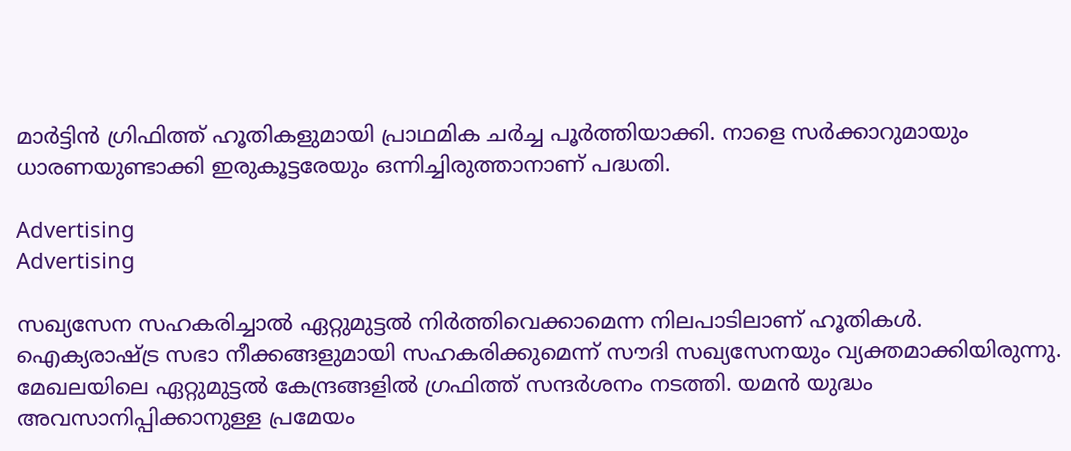മാര്‍ട്ടിന്‍ ഗ്രിഫിത്ത് ഹൂതികളുമായി പ്രാഥമിക ചര്‍ച്ച പൂര്‍ത്തിയാക്കി. നാളെ സര്‍ക്കാറുമായും ധാരണയുണ്ടാക്കി ഇരുകൂട്ടരേയും ഒന്നിച്ചിരുത്താനാണ് പദ്ധതി.

Advertising
Advertising

സഖ്യസേന സഹകരിച്ചാല്‍ ഏറ്റുമുട്ടല്‍ നിര്‍ത്തിവെക്കാമെന്ന നിലപാടിലാണ് ഹൂതികള്‍. ഐക്യരാഷ്ട്ര സഭാ നീക്കങ്ങളുമായി സഹകരിക്കുമെന്ന് സൗദി സഖ്യസേനയും വ്യക്തമാക്കിയിരുന്നു. മേഖലയിലെ ഏറ്റുമുട്ടല്‍ കേന്ദ്രങ്ങളില്‍ ഗ്രഫിത്ത് സന്ദര്‍ശനം നടത്തി. യമന്‍ യുദ്ധം അവസാനിപ്പിക്കാനുള്ള പ്രമേയം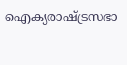ഐക്യരാഷ്ട്രസഭാ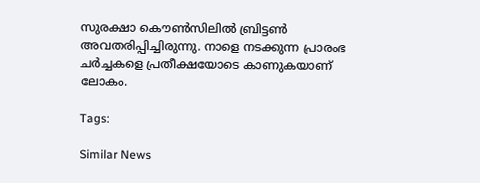സുരക്ഷാ കൌണ്‍സിലില്‍ ബ്രിട്ടണ്‍ അവതരിപ്പിച്ചിരുന്നു. നാളെ നടക്കുന്ന പ്രാരംഭ ചര്‍ച്ചകളെ പ്രതീക്ഷയോടെ കാണുകയാണ് ലോകം.

Tags:

Similar News